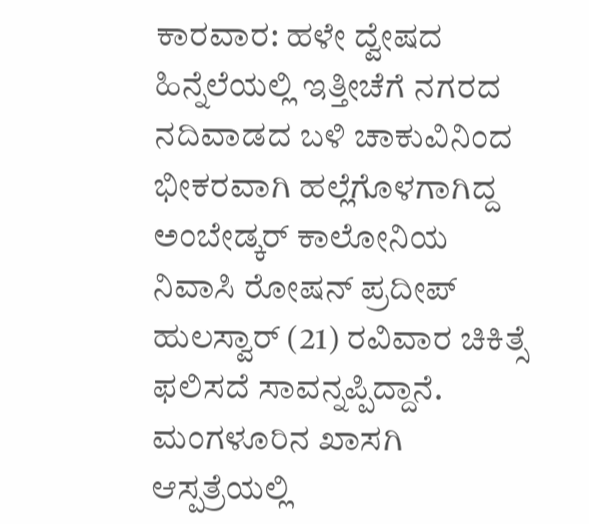ಕಾರವಾರ: ಹಳೇ ದ್ವೇಷದ ಹಿನ್ನೆಲೆಯಲ್ಲಿ ಇತ್ತೀಚೆಗೆ ನಗರದ ನದಿವಾಡದ ಬಳಿ ಚಾಕುವಿನಿಂದ ಭೀಕರವಾಗಿ ಹಲ್ಲೆಗೊಳಗಾಗಿದ್ದ ಅಂಬೇಡ್ಕರ್ ಕಾಲೋನಿಯ ನಿವಾಸಿ ರೋಷನ್ ಪ್ರದೀಪ್ ಹುಲಸ್ವಾರ್ (21) ರವಿವಾರ ಚಿಕಿತ್ಸೆ ಫಲಿಸದೆ ಸಾವನ್ನಪ್ಪಿದ್ದಾನೆ. ಮಂಗಳೂರಿನ ಖಾಸಗಿ ಆಸ್ಪತ್ರೆಯಲ್ಲಿ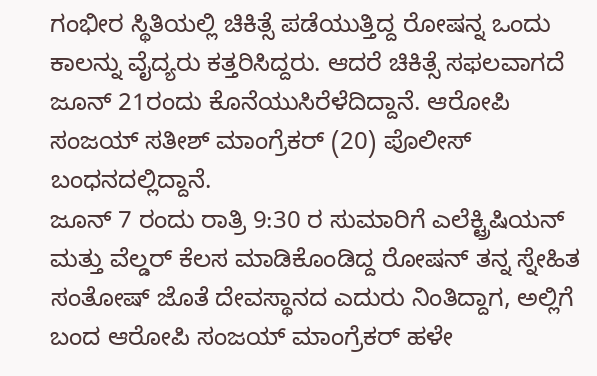ಗಂಭೀರ ಸ್ಥಿತಿಯಲ್ಲಿ ಚಿಕಿತ್ಸೆ ಪಡೆಯುತ್ತಿದ್ದ ರೋಷನ್ನ ಒಂದು ಕಾಲನ್ನು ವೈದ್ಯರು ಕತ್ತರಿಸಿದ್ದರು. ಆದರೆ ಚಿಕಿತ್ಸೆ ಸಫಲವಾಗದೆ ಜೂನ್ 21ರಂದು ಕೊನೆಯುಸಿರೆಳೆದಿದ್ದಾನೆ. ಆರೋಪಿ ಸಂಜಯ್ ಸತೀಶ್ ಮಾಂಗ್ರೆಕರ್ (20) ಪೊಲೀಸ್ ಬಂಧನದಲ್ಲಿದ್ದಾನೆ.
ಜೂನ್ 7 ರಂದು ರಾತ್ರಿ 9:30 ರ ಸುಮಾರಿಗೆ ಎಲೆಕ್ಟ್ರಿಷಿಯನ್ ಮತ್ತು ವೆಲ್ಡರ್ ಕೆಲಸ ಮಾಡಿಕೊಂಡಿದ್ದ ರೋಷನ್ ತನ್ನ ಸ್ನೇಹಿತ ಸಂತೋಷ್ ಜೊತೆ ದೇವಸ್ಥಾನದ ಎದುರು ನಿಂತಿದ್ದಾಗ, ಅಲ್ಲಿಗೆ ಬಂದ ಆರೋಪಿ ಸಂಜಯ್ ಮಾಂಗ್ರೆಕರ್ ಹಳೇ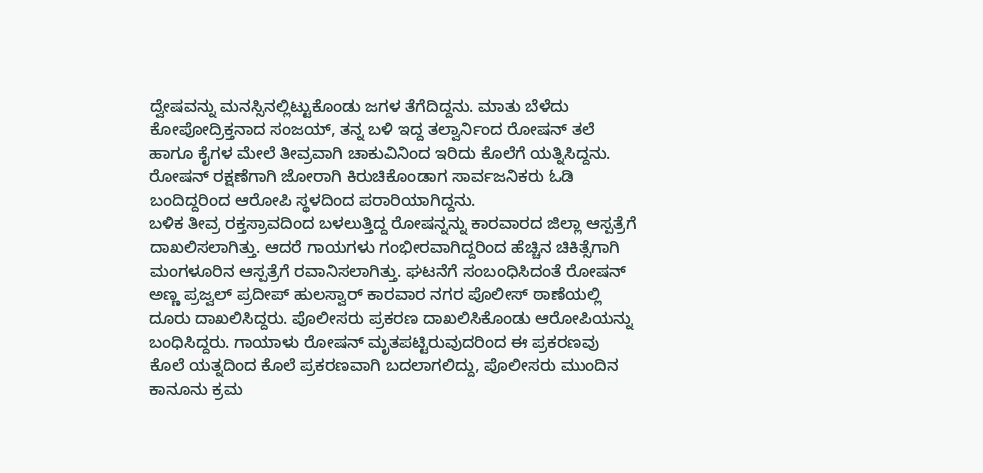ದ್ವೇಷವನ್ನು ಮನಸ್ಸಿನಲ್ಲಿಟ್ಟುಕೊಂಡು ಜಗಳ ತೆಗೆದಿದ್ದನು. ಮಾತು ಬೆಳೆದು ಕೋಪೋದ್ರಿಕ್ತನಾದ ಸಂಜಯ್, ತನ್ನ ಬಳಿ ಇದ್ದ ತಲ್ವಾರ್ನಿಂದ ರೋಷನ್ ತಲೆ ಹಾಗೂ ಕೈಗಳ ಮೇಲೆ ತೀವ್ರವಾಗಿ ಚಾಕುವಿನಿಂದ ಇರಿದು ಕೊಲೆಗೆ ಯತ್ನಿಸಿದ್ದನು. ರೋಷನ್ ರಕ್ಷಣೆಗಾಗಿ ಜೋರಾಗಿ ಕಿರುಚಿಕೊಂಡಾಗ ಸಾರ್ವಜನಿಕರು ಓಡಿ ಬಂದಿದ್ದರಿಂದ ಆರೋಪಿ ಸ್ಥಳದಿಂದ ಪರಾರಿಯಾಗಿದ್ದನು.
ಬಳಿಕ ತೀವ್ರ ರಕ್ತಸ್ರಾವದಿಂದ ಬಳಲುತ್ತಿದ್ದ ರೋಷನ್ನನ್ನು ಕಾರವಾರದ ಜಿಲ್ಲಾ ಆಸ್ಪತ್ರೆಗೆ ದಾಖಲಿಸಲಾಗಿತ್ತು. ಆದರೆ ಗಾಯಗಳು ಗಂಭೀರವಾಗಿದ್ದರಿಂದ ಹೆಚ್ಚಿನ ಚಿಕಿತ್ಸೆಗಾಗಿ ಮಂಗಳೂರಿನ ಆಸ್ಪತ್ರೆಗೆ ರವಾನಿಸಲಾಗಿತ್ತು. ಘಟನೆಗೆ ಸಂಬಂಧಿಸಿದಂತೆ ರೋಷನ್ ಅಣ್ಣ ಪ್ರಜ್ವಲ್ ಪ್ರದೀಪ್ ಹುಲಸ್ವಾರ್ ಕಾರವಾರ ನಗರ ಪೊಲೀಸ್ ಠಾಣೆಯಲ್ಲಿ ದೂರು ದಾಖಲಿಸಿದ್ದರು. ಪೊಲೀಸರು ಪ್ರಕರಣ ದಾಖಲಿಸಿಕೊಂಡು ಆರೋಪಿಯನ್ನು ಬಂಧಿಸಿದ್ದರು. ಗಾಯಾಳು ರೋಷನ್ ಮೃತಪಟ್ಟಿರುವುದರಿಂದ ಈ ಪ್ರಕರಣವು ಕೊಲೆ ಯತ್ನದಿಂದ ಕೊಲೆ ಪ್ರಕರಣವಾಗಿ ಬದಲಾಗಲಿದ್ದು, ಪೊಲೀಸರು ಮುಂದಿನ ಕಾನೂನು ಕ್ರಮ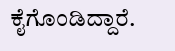ಕೈಗೊಂಡಿದ್ದಾರೆ.